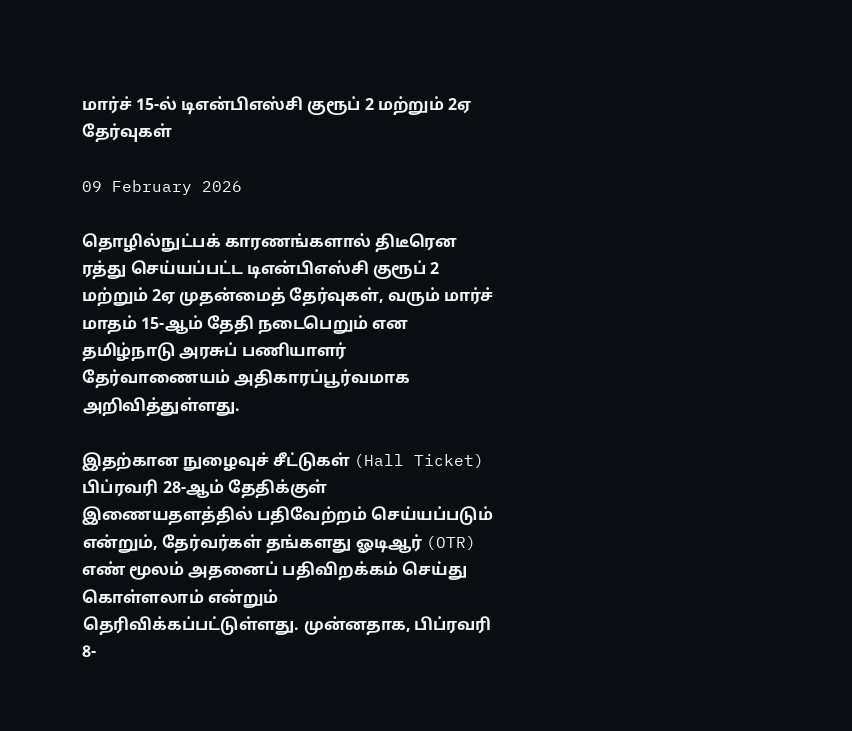மார்ச் 15-ல் டிஎன்பிஎஸ்சி குரூப் 2 மற்றும் 2ஏ தேர்வுகள்

09 February 2026

தொழில்நுட்பக் காரணங்களால் திடீரென ரத்து செய்யப்பட்ட டிஎன்பிஎஸ்சி குரூப் 2 மற்றும் 2ஏ முதன்மைத் தேர்வுகள், வரும் மார்ச் மாதம் 15-ஆம் தேதி நடைபெறும் என தமிழ்நாடு அரசுப் பணியாளர் தேர்வாணையம் அதிகாரப்பூர்வமாக அறிவித்துள்ளது.

இதற்கான நுழைவுச் சீட்டுகள் (Hall Ticket) பிப்ரவரி 28-ஆம் தேதிக்குள் இணையதளத்தில் பதிவேற்றம் செய்யப்படும் என்றும், தேர்வர்கள் தங்களது ஓடிஆர் (OTR) எண் மூலம் அதனைப் பதிவிறக்கம் செய்து கொள்ளலாம் என்றும் தெரிவிக்கப்பட்டுள்ளது. முன்னதாக, பிப்ரவரி 8-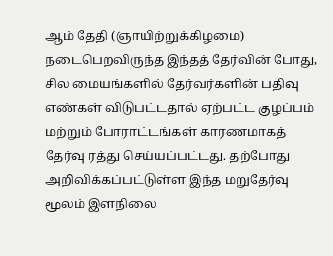ஆம் தேதி (ஞாயிற்றுக்கிழமை) நடைபெறவிருந்த இந்தத் தேர்வின் போது, சில மையங்களில் தேர்வர்களின் பதிவு எண்கள் விடுபட்டதால் ஏற்பட்ட குழப்பம் மற்றும் போராட்டங்கள் காரணமாகத் தேர்வு ரத்து செய்யப்பட்டது. தற்போது அறிவிக்கப்பட்டுள்ள இந்த மறுதேர்வு மூலம் இளநிலை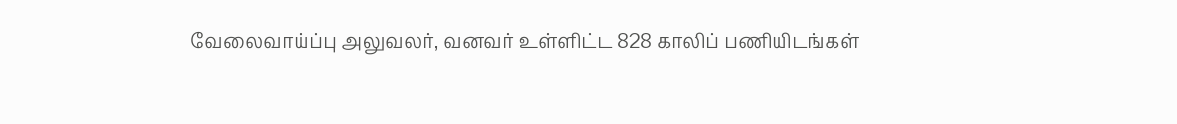வேலைவாய்ப்பு அலுவலர், வனவர் உள்ளிட்ட 828 காலிப் பணியிடங்கள்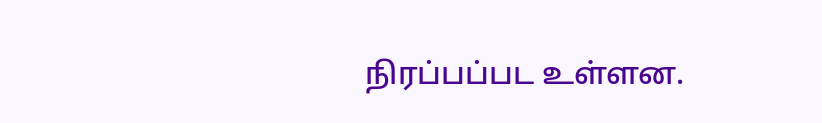நிரப்பப்பட உள்ளன.